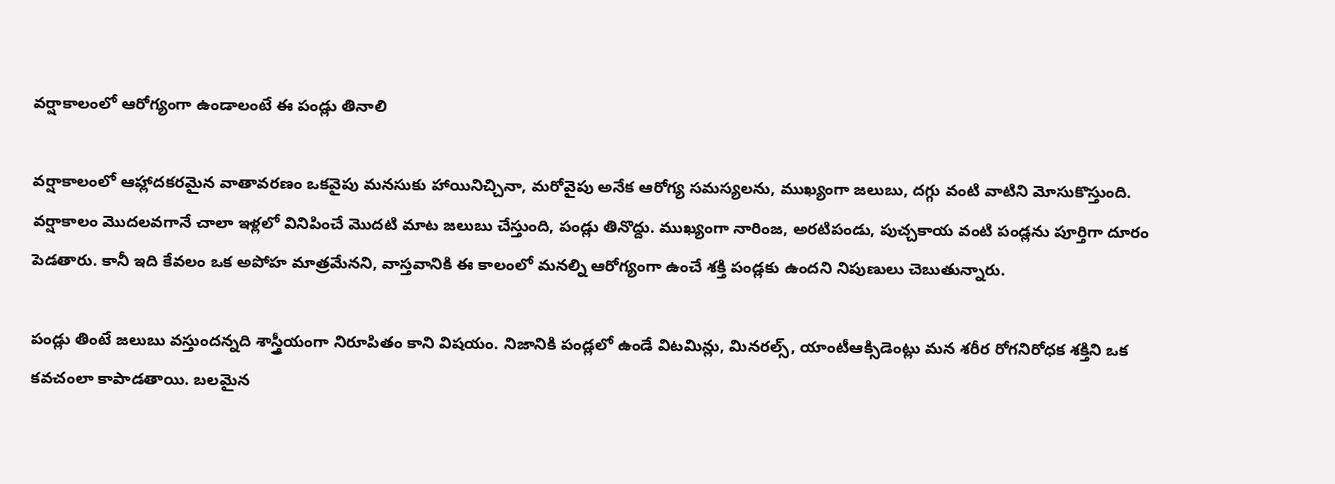వర్షాకాలంలో ఆరోగ్యంగా ఉండాలంటే ఈ పండ్లు తినాలి

వర్షాకాలంలో ఆహ్లాదకరమైన వాతావరణం ఒకవైపు మనసుకు హాయినిచ్చినా, మరోవైపు అనేక ఆరోగ్య సమస్యలను, ముఖ్యంగా జలుబు, దగ్గు వంటి వాటిని మోసుకొస్తుంది. వర్షాకాలం మొదలవగానే చాలా ఇళ్లలో వినిపించే మొదటి మాట జలుబు చేస్తుంది, పండ్లు తినొద్దు. ముఖ్యంగా నారింజ, అరటిపండు, పుచ్చకాయ వంటి పండ్లను పూర్తిగా దూరం పెడతారు. కానీ ఇది కేవలం ఒక అపోహ మాత్రమేనని, వాస్తవానికి ఈ కాలంలో మనల్ని ఆరోగ్యంగా ఉంచే శక్తి పండ్లకు ఉందని నిపుణులు చెబుతున్నారు.

పండ్లు తింటే జలుబు వస్తుందన్నది శాస్త్రీయంగా నిరూపితం కాని విషయం. నిజానికి పండ్లలో ఉండే విటమిన్లు, మినరల్స్, యాంటీఆక్సిడెంట్లు మన శరీర రోగనిరోధక శక్తిని ఒక కవచంలా కాపాడతాయి. బలమైన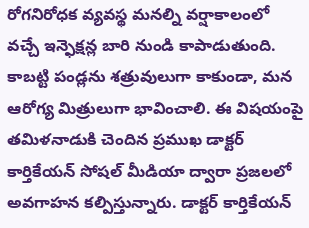రోగనిరోధక వ్యవస్థ మనల్ని వర్షాకాలంలో వచ్చే ఇన్ఫెక్షన్ల బారి నుండి కాపాడుతుంది. కాబట్టి పండ్లను శత్రువులుగా కాకుండా, మన ఆరోగ్య మిత్రులుగా భావించాలి. ఈ విషయంపై తమిళనాడుకి చెందిన ప్రముఖ డాక్టర్ కార్తికేయన్ సోషల్ మీడియా ద్వారా ప్రజలలో అవగాహన కల్పిస్తున్నారు. డాక్టర్ కార్తికేయన్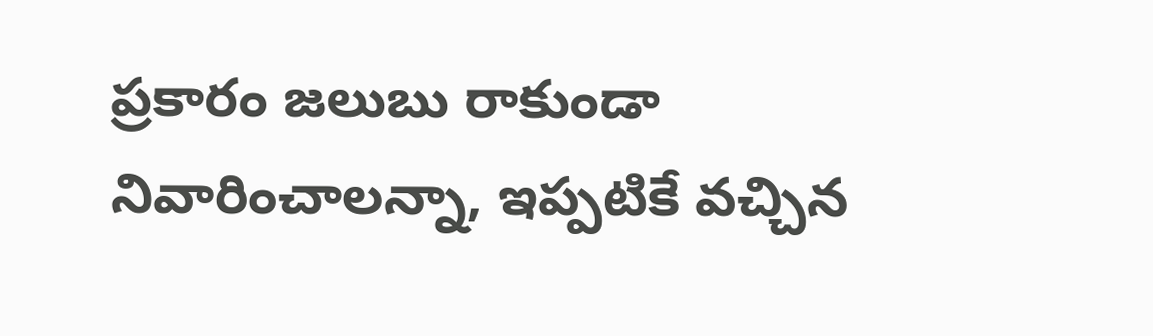ప్రకారం జలుబు రాకుండా నివారించాలన్నా, ఇప్పటికే వచ్చిన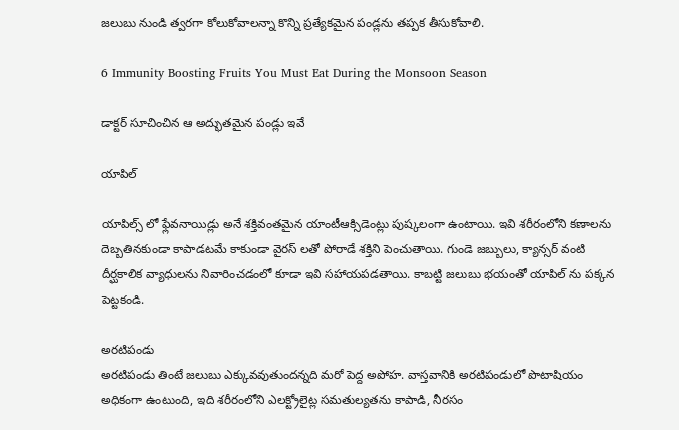జలుబు నుండి త్వరగా కోలుకోవాలన్నా కొన్ని ప్రత్యేకమైన పండ్లను తప్పక తీసుకోవాలి.

6 Immunity Boosting Fruits You Must Eat During the Monsoon Season

డాక్టర్ సూచించిన ఆ అద్భుతమైన పండ్లు ఇవే

యాపిల్

యాపిల్స్‌ లో ఫ్లేవనాయిడ్లు అనే శక్తివంతమైన యాంటీఆక్సిడెంట్లు పుష్కలంగా ఉంటాయి. ఇవి శరీరంలోని కణాలను దెబ్బతినకుండా కాపాడటమే కాకుండా వైరస్‌ లతో పోరాడే శక్తిని పెంచుతాయి. గుండె జబ్బులు, క్యాన్సర్ వంటి దీర్ఘకాలిక వ్యాధులను నివారించడంలో కూడా ఇవి సహాయపడతాయి. కాబట్టి జలుబు భయంతో యాపిల్‌ ను పక్కన పెట్టకండి.

అరటిపండు
అరటిపండు తింటే జలుబు ఎక్కువవుతుందన్నది మరో పెద్ద అపోహ. వాస్తవానికి అరటిపండులో పొటాషియం అధికంగా ఉంటుంది, ఇది శరీరంలోని ఎలక్ట్రోలైట్ల సమతుల్యతను కాపాడి, నీరసం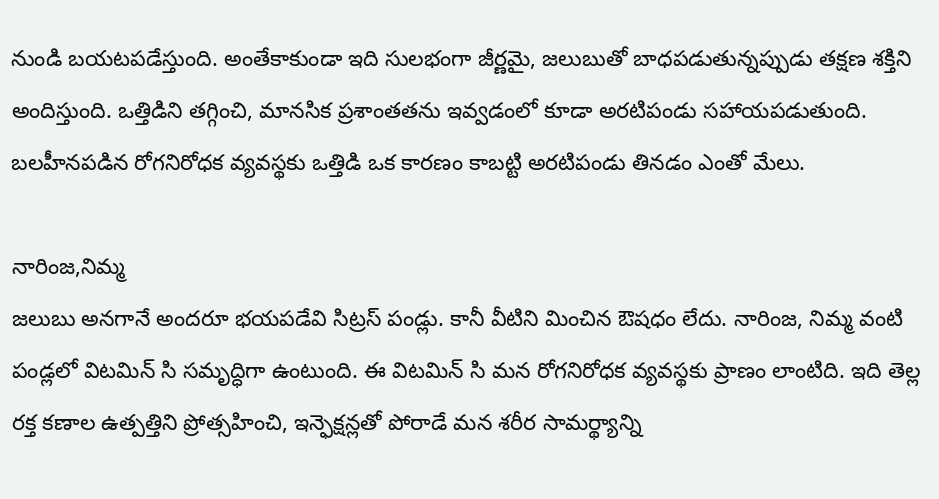నుండి బయటపడేస్తుంది. అంతేకాకుండా ఇది సులభంగా జీర్ణమై, జలుబుతో బాధపడుతున్నప్పుడు తక్షణ శక్తిని అందిస్తుంది. ఒత్తిడిని తగ్గించి, మానసిక ప్రశాంతతను ఇవ్వడంలో కూడా అరటిపండు సహాయపడుతుంది. బలహీనపడిన రోగనిరోధక వ్యవస్థకు ఒత్తిడి ఒక కారణం కాబట్టి అరటిపండు తినడం ఎంతో మేలు.

నారింజ,నిమ్మ
జలుబు అనగానే అందరూ భయపడేవి సిట్రస్ పండ్లు. కానీ వీటిని మించిన ఔషధం లేదు. నారింజ, నిమ్మ వంటి పండ్లలో విటమిన్ సి సమృద్ధిగా ఉంటుంది. ఈ విటమిన్ సి మన రోగనిరోధక వ్యవస్థకు ప్రాణం లాంటిది. ఇది తెల్ల రక్త కణాల ఉత్పత్తిని ప్రోత్సహించి, ఇన్ఫెక్షన్లతో పోరాడే మన శరీర సామర్థ్యాన్ని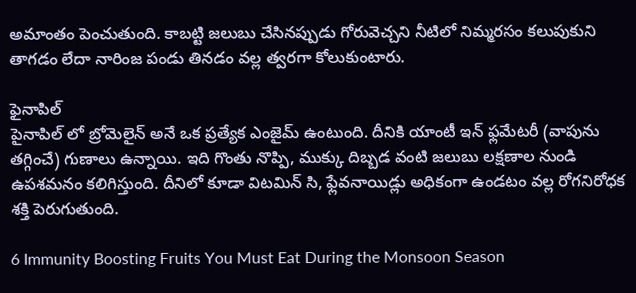అమాంతం పెంచుతుంది. కాబట్టి జలుబు చేసినప్పుడు గోరువెచ్చని నీటిలో నిమ్మరసం కలుపుకుని తాగడం లేదా నారింజ పండు తినడం వల్ల త్వరగా కోలుకుంటారు.

ఫైనాపిల్
పైనాపిల్‌ లో బ్రోమెలైన్ అనే ఒక ప్రత్యేక ఎంజైమ్ ఉంటుంది. దీనికి యాంటీ ఇన్‌ ఫ్లమేటరీ (వాపును తగ్గించే) గుణాలు ఉన్నాయి. ఇది గొంతు నొప్పి, ముక్కు దిబ్బడ వంటి జలుబు లక్షణాల నుండి ఉపశమనం కలిగిస్తుంది. దీనిలో కూడా విటమిన్ సి, ఫ్లేవనాయిడ్లు అధికంగా ఉండటం వల్ల రోగనిరోధక శక్తి పెరుగుతుంది.

6 Immunity Boosting Fruits You Must Eat During the Monsoon Season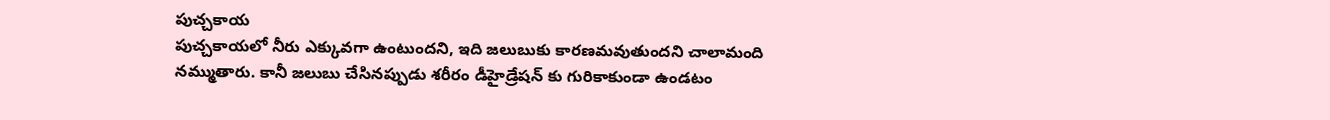పుచ్చకాయ
పుచ్చకాయలో నీరు ఎక్కువగా ఉంటుందని, ఇది జలుబుకు కారణమవుతుందని చాలామంది నమ్ముతారు. కానీ జలుబు చేసినప్పుడు శరీరం డీహైడ్రేషన్‌ కు గురికాకుండా ఉండటం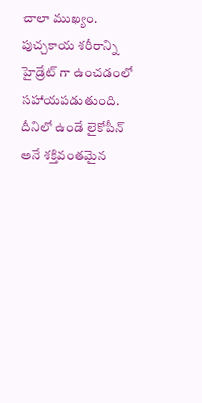చాలా ముఖ్యం. పుచ్చకాయ శరీరాన్ని హైడ్రేట్‌ గా ఉంచడంలో సహాయపడుతుంది. దీనిలో ఉండే లైకోపీన్ అనే శక్తివంతమైన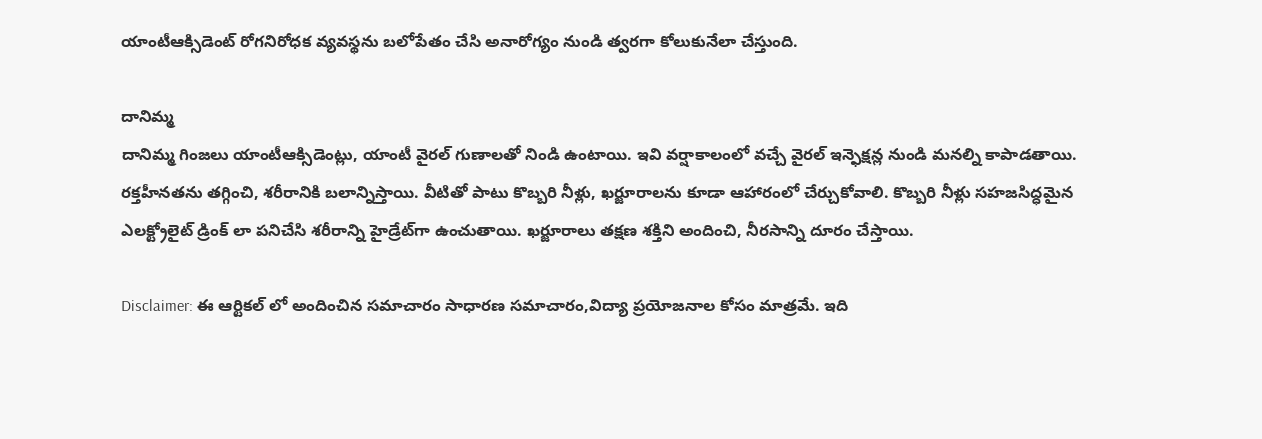యాంటీఆక్సిడెంట్ రోగనిరోధక వ్యవస్థను బలోపేతం చేసి అనారోగ్యం నుండి త్వరగా కోలుకునేలా చేస్తుంది.

దానిమ్మ
దానిమ్మ గింజలు యాంటీఆక్సిడెంట్లు, యాంటీ వైరల్ గుణాలతో నిండి ఉంటాయి. ఇవి వర్షాకాలంలో వచ్చే వైరల్ ఇన్ఫెక్షన్ల నుండి మనల్ని కాపాడతాయి. రక్తహీనతను తగ్గించి, శరీరానికి బలాన్నిస్తాయి. వీటితో పాటు కొబ్బరి నీళ్లు, ఖర్జూరాలను కూడా ఆహారంలో చేర్చుకోవాలి. కొబ్బరి నీళ్లు సహజసిద్ధమైన ఎలక్ట్రోలైట్ డ్రింక్ లా పనిచేసి శరీరాన్ని హైడ్రేట్‌గా ఉంచుతాయి. ఖర్జూరాలు తక్షణ శక్తిని అందించి, నీరసాన్ని దూరం చేస్తాయి.

Disclaimer: ఈ ఆర్టికల్ లో అందించిన సమాచారం సాధారణ సమాచారం,విద్యా ప్రయోజనాల కోసం మాత్రమే. ఇది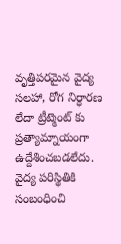వృత్తిపరమైన వైద్య సలహా, రోగ నిర్ధారణ లేదా ట్రీట్మెంట్ కు ప్రత్యామ్నాయంగా ఉద్దేశించబడలేదు. వైద్య పరిస్థితికి సంబంధించి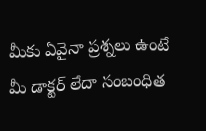మీకు ఏవైనా ప్రశ్నలు ఉంటే మీ డాక్టర్ లేదా సంబంధిత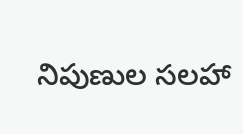నిపుణుల సలహా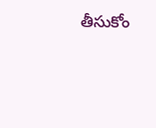తీసుకోం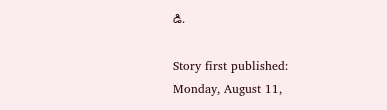డి.

Story first published: Monday, August 11,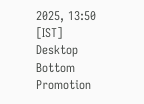2025, 13:50 [IST]
Desktop Bottom Promotion